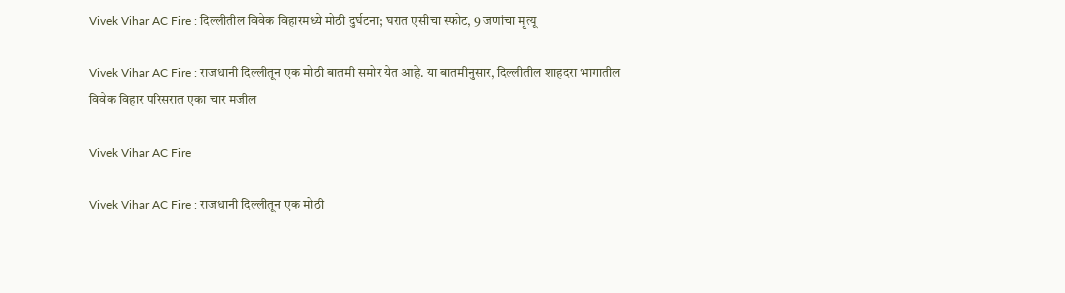Vivek Vihar AC Fire : दिल्लीतील विवेक विहारमध्ये मोठी दुर्घटना; घरात एसीचा स्फोट, 9 जणांचा मृत्यू

Vivek Vihar AC Fire : राजधानी दिल्लीतून एक मोठी बातमी समोर येत आहे. या बातमीनुसार, दिल्लीतील शाहदरा भागातील विवेक विहार परिसरात एका चार मजील

Vivek Vihar AC Fire

Vivek Vihar AC Fire : राजधानी दिल्लीतून एक मोठी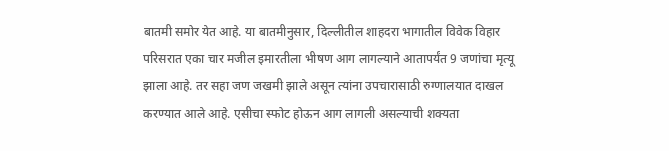बातमी समोर येत आहे. या बातमीनुसार, दिल्लीतील शाहदरा भागातील विवेक विहार परिसरात एका चार मजील इमारतीला भीषण आग लागल्याने आतापर्यंत 9 जणांचा मृत्यू झाला आहे. तर सहा जण जखमी झाले असून त्यांना उपचारासाठी रुग्णालयात दाखल करण्यात आले आहे. एसीचा स्फोट होऊन आग लागली असल्याची शक्यता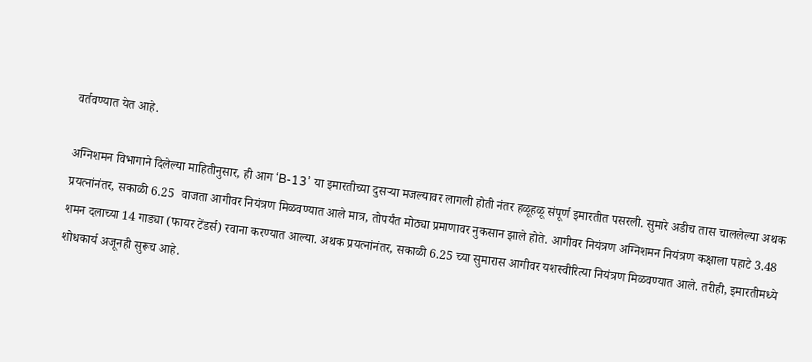वर्तवण्यात येत आहे.

अग्निशमन विभागाने दिलेल्या माहितीनुसार, ही आग ‘B-13’ या इमारतीच्या दुसऱ्या मजल्यावर लागली होती नंतर हळूहळू संपूर्ण इमारतीत पसरली. सुमारे अडीच तास चाललेल्या अथक प्रयत्नांनंतर, सकाळी 6.25  वाजता आगीवर नियंत्रण मिळवण्यात आले मात्र, तोपर्यंत मोठ्या प्रमाणावर नुकसान झाले होते. आगीवर नियंत्रण अग्निशमन नियंत्रण कक्षाला पहाटे 3.48 शमन दलाच्या 14 गाड्या (फायर टेंडर्स) रवाना करण्यात आल्या. अथक प्रयत्नांनंतर, सकाळी 6.25 च्या सुमारास आगीवर यशस्वीरित्या नियंत्रण मिळवण्यात आले. तरीही, इमारतीमध्ये शोधकार्य अजूनही सुरूच आहे.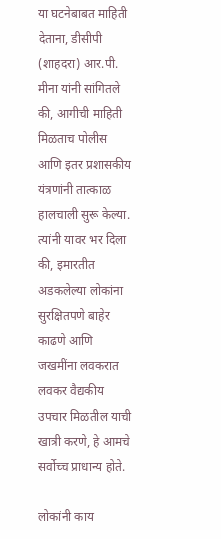या घटनेबाबत माहिती देताना, डीसीपी (शाहदरा) आर.पी. मीना यांनी सांगितले की, आगीची माहिती मिळताच पोलीस आणि इतर प्रशासकीय यंत्रणांनी तात्काळ हालचाली सुरू केल्या. त्यांनी यावर भर दिला की, इमारतीत अडकलेल्या लोकांना सुरक्षितपणे बाहेर काढणे आणि जखमींना लवकरात लवकर वैद्यकीय उपचार मिळतील याची खात्री करणे, हे आमचे सर्वोच्च प्राधान्य होते.

लोकांनी काय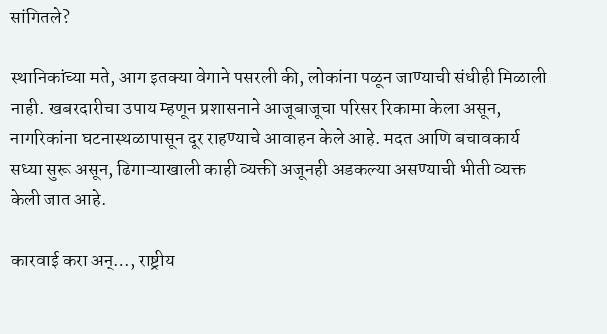सांगितले?

स्थानिकांच्या मते, आग इतक्या वेगाने पसरली की, लोकांना पळून जाण्याची संधीही मिळाली नाही. खबरदारीचा उपाय म्हणून प्रशासनाने आजूबाजूचा परिसर रिकामा केला असून, नागरिकांना घटनास्थळापासून दूर राहण्याचे आवाहन केले आहे. मदत आणि बचावकार्य सध्या सुरू असून, ढिगाऱ्याखाली काही व्यक्ती अजूनही अडकल्या असण्याची भीती व्यक्त केली जात आहे.

कारवाई करा अन्…, राष्ट्रीय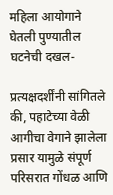महिला आयोगाने घेतली पुण्यातील घटनेची दखल-

प्रत्यक्षदर्शींनी सांगितले की, पहाटेच्या वेळी आगीचा वेगाने झालेला प्रसार यामुळे संपूर्ण परिसरात गोंधळ आणि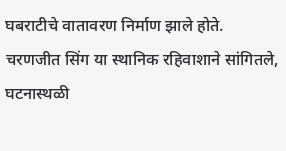घबराटीचे वातावरण निर्माण झाले होते. चरणजीत सिंग या स्थानिक रहिवाशाने सांगितले, घटनास्थळी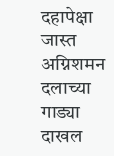दहापेक्षा जास्त अग्निशमन दलाच्या गाड्या दाखल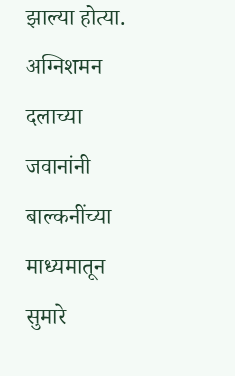झाल्या होत्या. अग्निशमन दलाच्या जवानांनी बाल्कनींच्या माध्यमातून सुमारे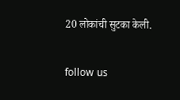20 लोकांची सुटका केली.

follow us